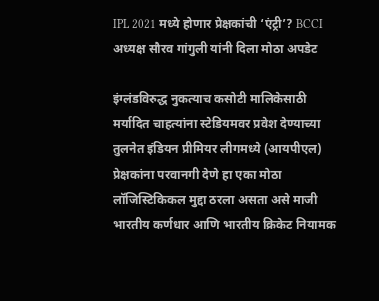IPL 2021 मध्ये होणार प्रेक्षकांची ‘एंट्री’? BCCI अध्यक्ष सौरव गांगुली यांनी दिला मोठा अपडेट

इंग्लंडविरुद्ध नुकत्याच कसोटी मालिकेसाठी मर्यादित चाहत्यांना स्टेडियमवर प्रवेश देण्याच्या तुलनेत इंडियन प्रीमियर लीगमध्ये (आयपीएल) प्रेक्षकांना परवानगी देणे हा एका मोठा लॉजिस्टिकिकल मुद्दा ठरला असता असे माजी भारतीय कर्णधार आणि भारतीय क्रिकेट नियामक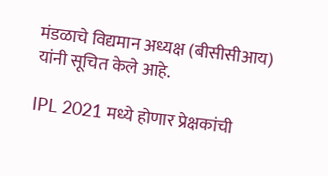मंडळाचे विद्यमान अध्यक्ष (बीसीसीआय) यांनी सूचित केले आहे.

IPL 2021 मध्ये होणार प्रेक्षकांची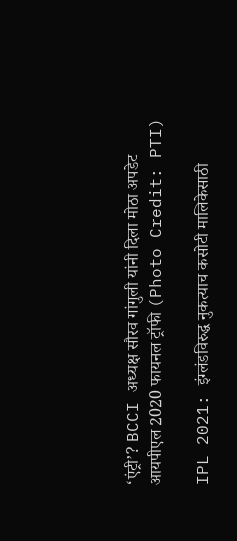‘एंट्री’? BCCI अध्यक्ष सौरव गांगुली यांनी दिला मोठा अपडेट
आयपीएल 2020 फायनल ट्रॉफी (Photo Credit: PTI)

IPL 2021: इंग्लंडविरुद्ध नुकत्याच कसोटी मालिकेसाठी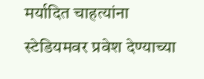मर्यादित चाहत्यांना स्टेडियमवर प्रवेश देण्याच्या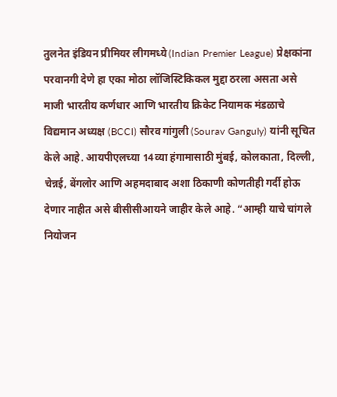तुलनेत इंडियन प्रीमियर लीगमध्ये (Indian Premier League) प्रेक्षकांना परवानगी देणे हा एका मोठा लॉजिस्टिकिकल मुद्दा ठरला असता असे माजी भारतीय कर्णधार आणि भारतीय क्रिकेट नियामक मंडळाचे विद्यमान अध्यक्ष (BCCI) सौरव गांगुली (Sourav Ganguly) यांनी सूचित केले आहे. आयपीएलच्या 14व्या हंगामासाठी मुंबई, कोलकाता, दिल्ली, चेन्नई, बेंगलोर आणि अहमदाबाद अशा ठिकाणी कोणतीही गर्दी होऊ देणार नाहीत असे बीसीसीआयने जाहीर केले आहे. “आम्ही याचे चांगले नियोजन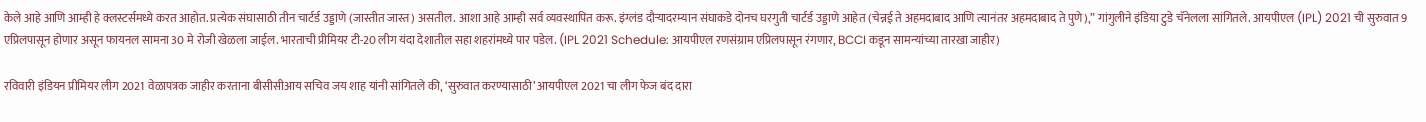केले आहे आणि आम्ही हे क्लस्टर्समध्ये करत आहोत. प्रत्येक संघासाठी तीन चार्टर्ड उड्डाणे (जास्तीत जास्त) असतील. आशा आहे आम्ही सर्व व्यवस्थापित करू. इंग्लंड दौर्‍यादरम्यान संघाकडे दोनच घरगुती चार्टर्ड उड्डाणे आहेत (चेन्नई ते अहमदाबाद आणि त्यानंतर अहमदाबाद ते पुणे),” गांगुलीने इंडिया टुडे चॅनेलला सांगितले. आयपीएल (IPL) 2021 ची सुरुवात 9 एप्रिलपासून होणार असून फायनल सामना 30 मे रोजी खेळला जाईल. भारताची प्रीमियर टी-20 लीग यंदा देशातील सहा शहरांमध्ये पार पडेल. (IPL 2021 Schedule: आयपीएल रणसंग्राम एप्रिलपासून रंगणार, BCCI कडून सामन्यांच्या तारखा जाहीर)

रविवारी इंडियन प्रीमियर लीग 2021 वेळापत्रक जाहीर करताना बीसीसीआय सचिव जय शाह यांनी सांगितले की, ‘सुरुवात करण्यासाठी’ आयपीएल 2021 चा लीग फेज बंद दारा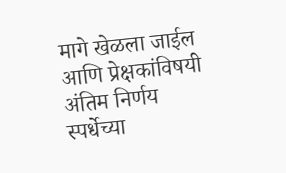मागे खेळला जाईल आणि प्रेक्षकांविषयी अंतिम निर्णय स्पर्धेच्या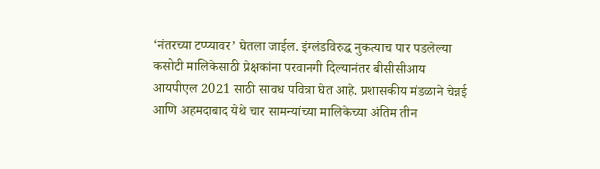‘नंतरच्या टप्प्यावर’ घेतला जाईल. इंग्लंडविरुद्ध नुकत्याच पार पडलेल्या कसोटी मालिकेसाठी प्रेक्षकांना परवानगी दिल्यानंतर बीसीसीआय आयपीएल 2021 साठी सावध पवित्रा घेत आहे. प्रशासकीय मंडळाने चेन्नई आणि अहमदाबाद येथे चार सामन्यांच्या मालिकेच्या अंतिम तीन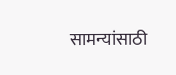सामन्यांसाठी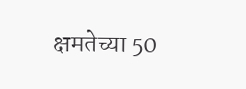क्षमतेच्या 50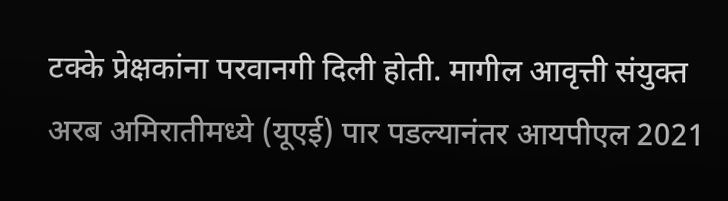टक्के प्रेक्षकांना परवानगी दिली होती. मागील आवृत्ती संयुक्त अरब अमिरातीमध्ये (यूएई) पार पडल्यानंतर आयपीएल 2021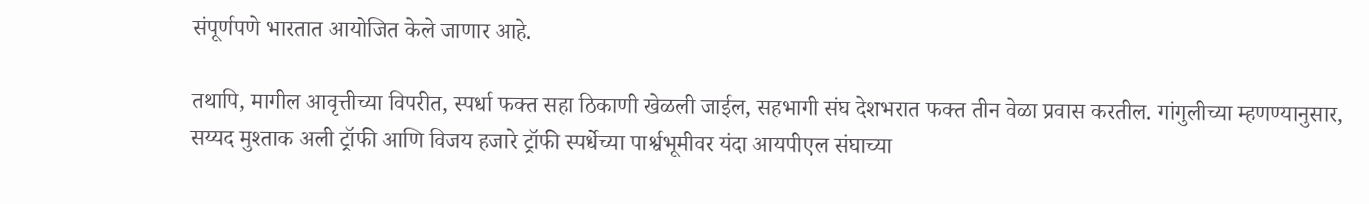संपूर्णपणे भारतात आयोजित केले जाणार आहे.

तथापि, मागील आवृत्तीच्या विपरीत, स्पर्धा फक्त सहा ठिकाणी खेळली जाईल, सहभागी संघ देशभरात फक्त तीन वेळा प्रवास करतील. गांगुलीच्या म्हणण्यानुसार, सय्यद मुश्ताक अली ट्रॉफी आणि विजय हजारे ट्रॉफी स्पर्धेच्या पार्श्वभूमीवर यंदा आयपीएल संघाच्या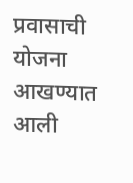प्रवासाची योजना आखण्यात आली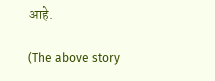आहे.

(The above story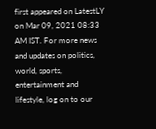first appeared on LatestLY on Mar 09, 2021 08:33 AM IST. For more news and updates on politics, world, sports, entertainment and lifestyle, log on to our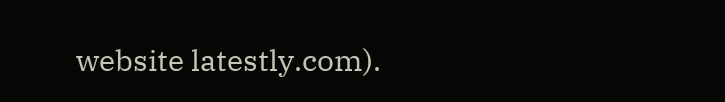website latestly.com).